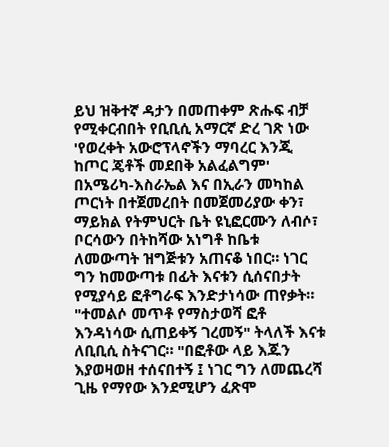ይህ ዝቅተኛ ዳታን በመጠቀም ጽሑፍ ብቻ የሚቀርብበት የቢቢሲ አማርኛ ድረ ገጽ ነው
'የወረቀት አውሮፕላኖችን ማባረር እንጂ ከጦር ጄቶች መደበቅ አልፈልግም'
በአሜሪካ-እስራኤል እና በኢራን መካከል ጦርነት በተጀመረበት በመጀመሪያው ቀን፣ ማይክል የትምህርት ቤት ዩኒፎርሙን ለብሶ፣ ቦርሳውን በትከሻው አነግቶ ከቤቱ ለመውጣት ዝግጅቱን አጠናቆ ነበር። ነገር ግን ከመውጣቱ በፊት እናቱን ሲሰናበታት የሚያሳይ ፎቶግራፍ እንድታነሳው ጠየቃት።
"ተመልሶ መጥቶ የማስታወሻ ፎቶ እንዳነሳው ሲጠይቀኝ ገረመኝ" ትላለች እናቱ ለቢቢሲ ስትናገር። "በፎቶው ላይ እጁን እያወዛወዘ ተሰናበተኝ ፤ ነገር ግን ለመጨረሻ ጊዜ የማየው እንደሚሆን ፈጽሞ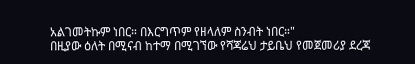አልገመትኩም ነበር። በእርግጥም የዘላለም ስንብት ነበር።"
በዚያው ዕለት በሚናብ ከተማ በሚገኘው የሻጃሬህ ታይቤህ የመጀመሪያ ደረጃ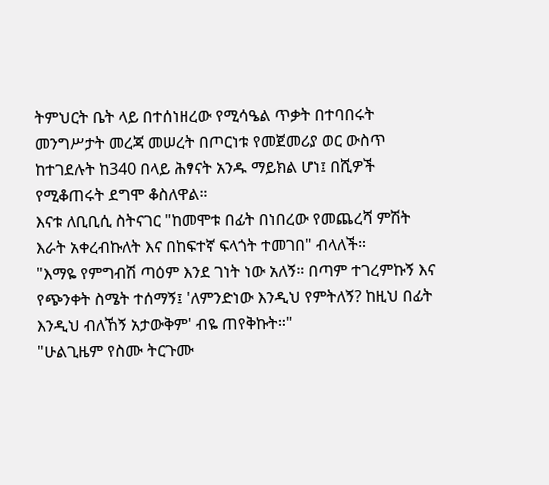ትምህርት ቤት ላይ በተሰነዘረው የሚሳዔል ጥቃት በተባበሩት መንግሥታት መረጃ መሠረት በጦርነቱ የመጀመሪያ ወር ውስጥ ከተገደሉት ከ340 በላይ ሕፃናት አንዱ ማይክል ሆነ፤ በሺዎች የሚቆጠሩት ደግሞ ቆስለዋል።
እናቱ ለቢቢሲ ስትናገር "ከመሞቱ በፊት በነበረው የመጨረሻ ምሽት እራት አቀረብኩለት እና በከፍተኛ ፍላጎት ተመገበ" ብላለች።
"እማዬ የምግብሽ ጣዕም እንደ ገነት ነው አለኝ። በጣም ተገረምኩኝ እና የጭንቀት ስሜት ተሰማኝ፤ 'ለምንድነው እንዲህ የምትለኝ? ከዚህ በፊት እንዲህ ብለኸኝ አታውቅም' ብዬ ጠየቅኩት።"
"ሁልጊዜም የስሙ ትርጉሙ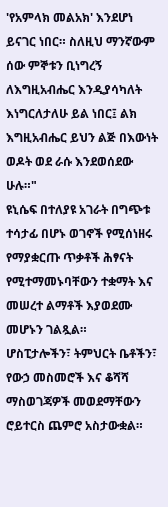'የአምላክ መልአክ' እንደሆነ ይናገር ነበር። ስለዚህ ማንኛውም ሰው ምኞቱን ቢነግረኝ ለእግዚአብሔር እንዲያሳካለት እነግርለታለሁ ይል ነበር፤ ልክ እግዚአብሔር ይህን ልጅ በእውነት ወዶት ወደ ራሱ እንደወሰደው ሁሉ።"
ዩኒሴፍ በተለያዩ አገራት በግጭቱ ተሳታፊ በሆኑ ወገኖች የሚሰነዘሩ የማያቋርጡ ጥቃቶች ሕፃናት የሚተማመኑባቸውን ተቋማት እና መሠረተ ልማቶች እያወደሙ መሆኑን ገልጿል።
ሆስፒታሎችን፣ ትምህርት ቤቶችን፣ የውኃ መስመሮች እና ቆሻሻ ማስወገጃዎች መወደማቸውን ሮይተርስ ጨምሮ አስታውቋል።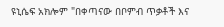ዩኒሴፍ አክሎም "በቀጣናው በቦምብ ጥቃቶች እና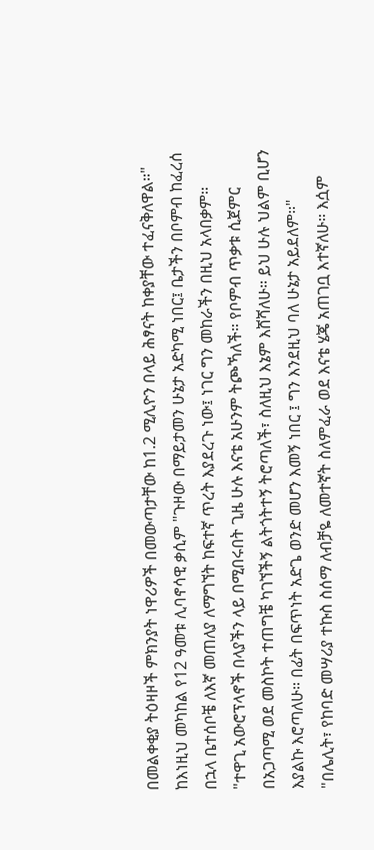በመልቀቂያ ትዕዛዞች ምክንያት ነዋሪዎች በመውጣታቸው ከ1.2 ሚሊዮን በላይ ሕፃናት ከቀያቸው ተፈናቅለዋል።"
ከእነዚህ መካከል የ12 ዓመቱ ሊባኖሳዊ ቃሲም "ጉዞው በማይታመን ሁኔታ አድካሚ ነበር፤ ቤታችን በቦምብ ከፈረሰ በኋላ ቤተሰቦቼ ለእኛ መጠለያ ለማግኘት ከፍተኛ ጥረት እያደረጉ ነው፤ ነገር ግን መከራችን በዚህ አላበቃም።
"ተዋጊ አውሮፕላኖች በላያችን ላይ በሚበሩበት ጊዜ ሁሉ እናቴ አሁንም ትጮኻለች። የቦምብ ጥቃቱ ሲጀምር በአጋጣሚ ወደ መስኮት ተጠግቼ ካገኘችኝ ልትጎትተኝ ትሮጣለች፣ ስለዚህ እኔም እሸሻለሁ። ይህ ሁሉ ህልም ቢሆን እያልኩ እሮጣለሁ። በፊት በፍጥነት አድጌ ወንድ መሆን እመኝ ነበር ፤ ግን እንደዚህ ባለ ሁኔታ አይደለም።"
"በሌሊት፣ የከባድ መሣሪያ ተኩስ ስሰማ ለብቻዬ ለመተኛት ስለምፈራ ወደ እናቴ ሄጄ አጠገቧ እተኛለሁ። እሷም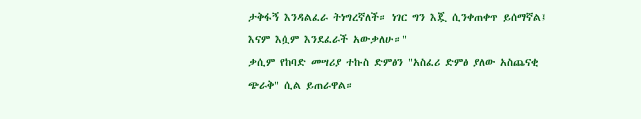ታቅፋኝ እንዳልፈራ ትነግረኛለች። ነገር ግን እጇ ሲንቀጠቀጥ ይሰማኛል፤ እናም እሷም እንደፈራች አውቃለሁ።"
ቃሲም የከባድ መሣሪያ ተኩስ ድምፅን "አስፈሪ ድምፅ ያለው አስጨናቂ ጭራቅ" ሲል ይጠራዋል።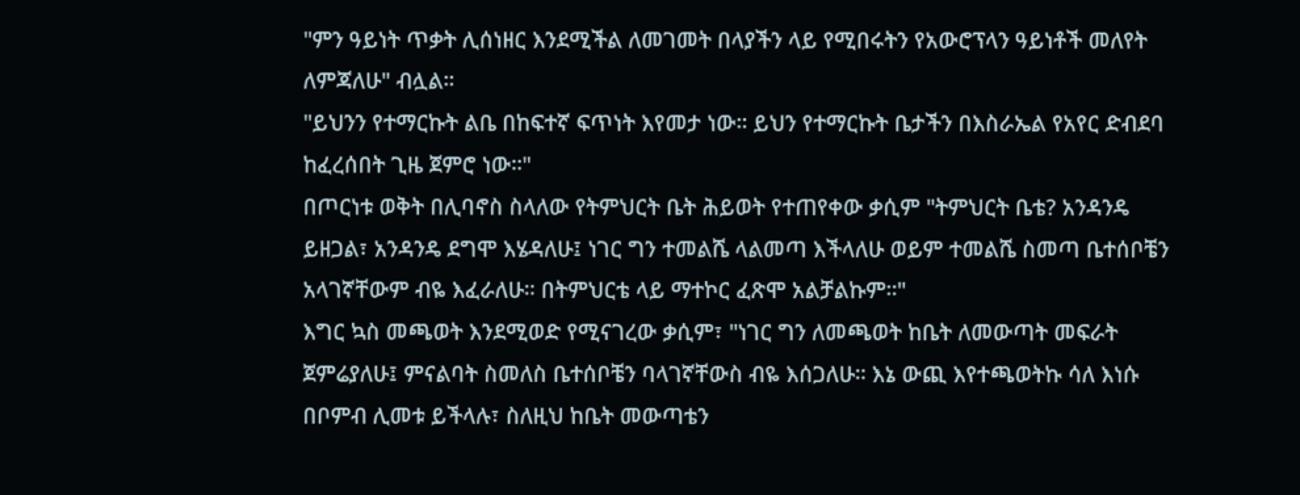"ምን ዓይነት ጥቃት ሊሰነዘር እንደሚችል ለመገመት በላያችን ላይ የሚበሩትን የአውሮፕላን ዓይነቶች መለየት ለምጃለሁ" ብሏል።
"ይህንን የተማርኩት ልቤ በከፍተኛ ፍጥነት እየመታ ነው። ይህን የተማርኩት ቤታችን በእስራኤል የአየር ድብደባ ከፈረሰበት ጊዜ ጀምሮ ነው።"
በጦርነቱ ወቅት በሊባኖስ ስላለው የትምህርት ቤት ሕይወት የተጠየቀው ቃሲም "ትምህርት ቤቴ? አንዳንዴ ይዘጋል፣ አንዳንዴ ደግሞ እሄዳለሁ፤ ነገር ግን ተመልሼ ላልመጣ እችላለሁ ወይም ተመልሼ ስመጣ ቤተሰቦቼን አላገኛቸውም ብዬ እፈራለሁ። በትምህርቴ ላይ ማተኮር ፈጽሞ አልቻልኩም።"
እግር ኳስ መጫወት እንደሚወድ የሚናገረው ቃሲም፣ "ነገር ግን ለመጫወት ከቤት ለመውጣት መፍራት ጀምሬያለሁ፤ ምናልባት ስመለስ ቤተሰቦቼን ባላገኛቸውስ ብዬ እሰጋለሁ። እኔ ውጪ እየተጫወትኩ ሳለ እነሱ በቦምብ ሊመቱ ይችላሉ፣ ስለዚህ ከቤት መውጣቴን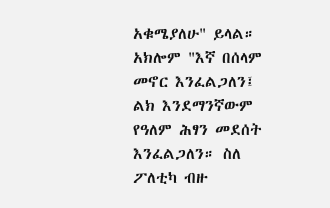አቁሜያለሁ" ይላል።
አክሎም "እኛ በሰላም መኖር እንፈልጋለን፤ ልክ እንደማንኛውም የዓለም ሕፃን መደሰት እንፈልጋለን። ስለ ፖለቲካ ብዙ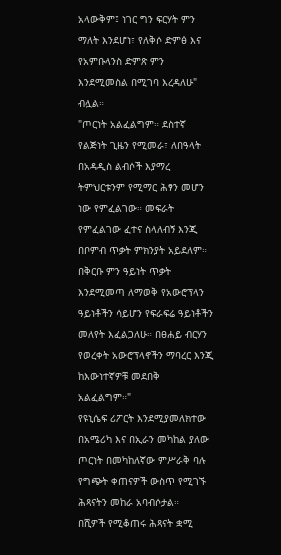አላውቅም፤ ነገር ግን ፍርሃት ምን ማለት እንደሆነ፣ የለቅሶ ድምፅ እና የአምቡላንስ ድምጽ ምን እንደሚመስል በሚገባ እረዳለሁ" ብሏል።
"ጦርነት አልፈልግም። ደስተኛ የልጅነት ጊዜን የሚመራ፣ ለበዓላት በአዳዲስ ልብሶች እያማረ ትምህርቱንም የሚማር ሕፃን መሆን ነው የምፈልገው። መፍራት የምፈልገው ፈተና ስላለብኝ እንጂ በቦምብ ጥቃት ምክንያት አይደለም። በቅርቡ ምን ዓይነት ጥቃት እንደሚመጣ ለማወቅ የአውሮፕላን ዓይነቶችን ሳይሆን የፍራፍሬ ዓይነቶችን መለየት እፈልጋለሁ። በፀሐይ ብርሃን የወረቀት አውሮፕላኖችን ማባረር እንጂ ከእውነተኛዎቹ መደበቅ አልፈልግም።"
የዩኒሴፍ ሪፖርት እንደሚያመለክተው በአሜሪካ እና በኢራን መካከል ያለው ጦርነት በመካከለኛው ምሥራቅ ባሉ የግጭት ቀጠናዎች ውስጥ የሚገኙ ሕጻናትን መከራ አባብሶታል።
በሺዎች የሚቆጠሩ ሕጻናት ቋሚ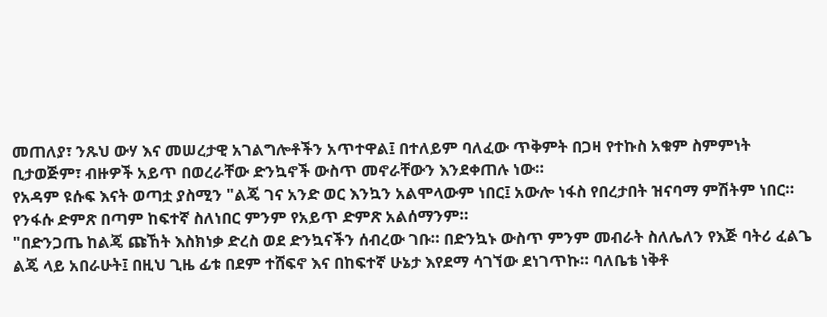መጠለያ፣ ንጹህ ውሃ እና መሠረታዊ አገልግሎቶችን አጥተዋል፤ በተለይም ባለፈው ጥቅምት በጋዛ የተኩስ አቁም ስምምነት ቢታወጅም፣ ብዙዎች አይጥ በወረራቸው ድንኳኖች ውስጥ መኖራቸውን እንደቀጠሉ ነው።
የአዳም ዩሱፍ እናት ወጣቷ ያስሚን "ልጄ ገና አንድ ወር እንኳን አልሞላውም ነበር፤ አውሎ ነፋስ የበረታበት ዝናባማ ምሽትም ነበር። የንፋሱ ድምጽ በጣም ከፍተኛ ስለነበር ምንም የአይጥ ድምጽ አልሰማንም።
"በድንጋጤ ከልጄ ጩኸት እስክነቃ ድረስ ወደ ድንኳናችን ሰብረው ገቡ። በድንኳኑ ውስጥ ምንም መብራት ስለሌለን የእጅ ባትሪ ፈልጌ ልጄ ላይ አበራሁት፤ በዚህ ጊዜ ፊቱ በደም ተሸፍኖ እና በከፍተኛ ሁኔታ እየደማ ሳገኘው ደነገጥኩ። ባለቤቴ ነቅቶ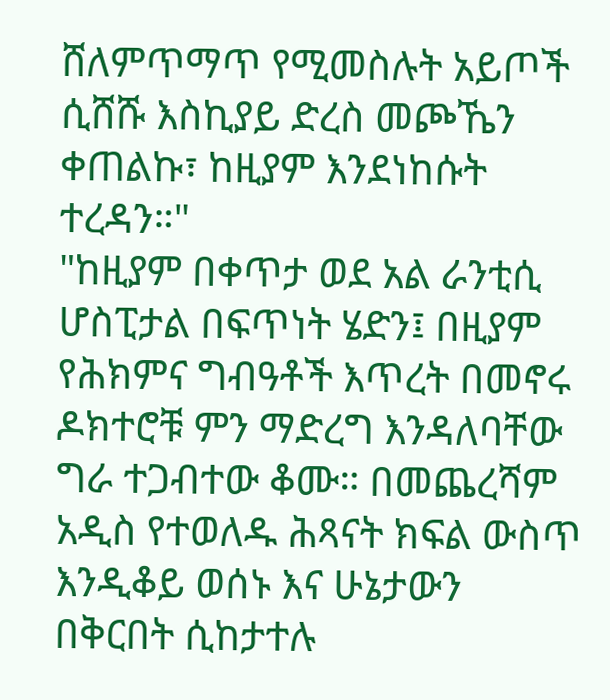ሸለምጥማጥ የሚመስሉት አይጦች ሲሸሹ እስኪያይ ድረስ መጮኼን ቀጠልኩ፣ ከዚያም እንደነከሱት ተረዳን።"
"ከዚያም በቀጥታ ወደ አል ራንቲሲ ሆስፒታል በፍጥነት ሄድን፤ በዚያም የሕክምና ግብዓቶች እጥረት በመኖሩ ዶክተሮቹ ምን ማድረግ እንዳለባቸው ግራ ተጋብተው ቆሙ። በመጨረሻም አዲስ የተወለዱ ሕጻናት ክፍል ውስጥ እንዲቆይ ወሰኑ እና ሁኔታውን በቅርበት ሲከታተሉ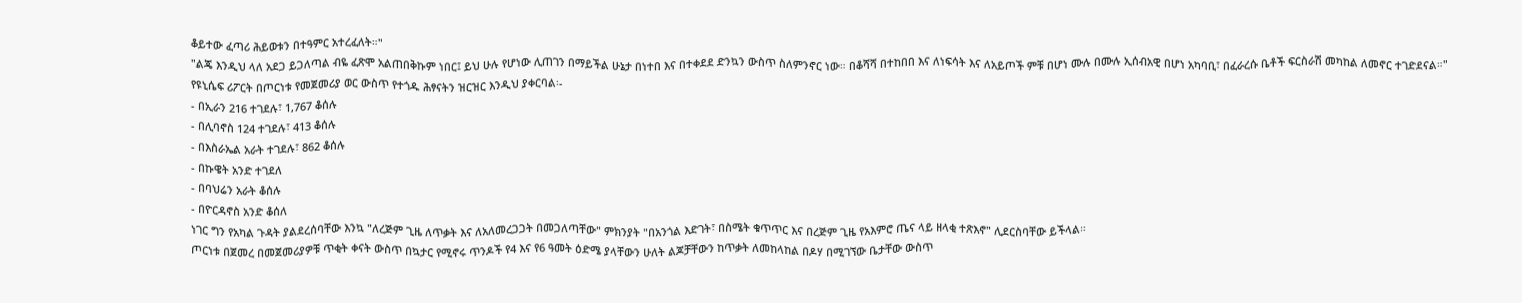ቆይተው ፈጣሪ ሕይወቱን በተዓምር አተረፈለት።"
"ልጄ እንዲህ ላለ አደጋ ይጋለጣል ብዬ ፈጽሞ አልጠበቅኩም ነበር፤ ይህ ሁሉ የሆነው ሊጠገን በማይችል ሁኔታ በነተበ እና በተቀደደ ድንኳን ውስጥ ስለምንኖር ነው። በቆሻሻ በተከበበ እና ለነፍሳት እና ለአይጦች ምቹ በሆነ ሙሉ በሙሉ ኢሰብአዊ በሆነ አካባቢ፣ በፈራረሱ ቤቶች ፍርስራሽ መካከል ለመኖር ተገድደናል።"
የዩኒሴፍ ሪፖርት በጦርነቱ የመጀመሪያ ወር ውስጥ የተጎዱ ሕፃናትን ዝርዝር እንዲህ ያቀርባል፡-
- በኢራን 216 ተገደሉ፣ 1,767 ቆሰሉ
- በሊባኖስ 124 ተገደሉ፣ 413 ቆሰሉ
- በእስራኤል አራት ተገደሉ፣ 862 ቆሰሉ
- በኩዌት አንድ ተገደለ
- በባህሬን አራት ቆሰሉ
- በዮርዳኖስ አንድ ቆሰለ
ነገር ግን የአካል ጉዳት ያልደረሰባቸው እንኳ "ለረጅም ጊዜ ለጥቃት እና ለአለመረጋጋት በመጋለጣቸው" ምክንያት "በአንጎል እድገት፣ በስሜት ቁጥጥር እና በረጅም ጊዜ የአእምሮ ጤና ላይ ዘላቂ ተጽእኖ" ሊደርስባቸው ይችላል።
ጦርነቱ በጀመረ በመጀመሪያዎቹ ጥቂት ቀናት ውስጥ በኳታር የሚኖሩ ጥንዶች የ4 እና የ6 ዓመት ዕድሜ ያላቸውን ሁለት ልጆቻቸውን ከጥቃት ለመከላከል በዶሃ በሚገኘው ቤታቸው ውስጥ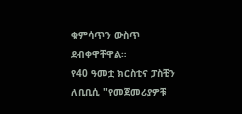ቁምሳጥን ውስጥ ደብቀዋቸዋል።
የ40 ዓመቷ ክርስቲና ፓስቺን ለቢቢሲ "የመጀመሪያዎቹ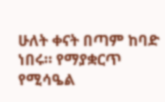ሁለት ቀናት በጣም ከባድ ነበሩ። የማያቋርጥ የሚሳዔል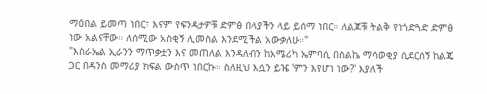ማዕበል ይመጣ ነበር፣ እናም የፍንዳታዎቹ ድምፅ በላያችን ላይ ይሰማ ነበር። ለልጆቹ ትልቅ የነጎድጓድ ድምፅ ነው አልናቸው። ለሰሚው አስቂኝ ሊመስል እንደሚችል አውቃለሁ።"
"እስራኤል ኢራንን ማጥቃቷን እና መጠለል እንዳለብን ከአሜሪካ ኤምባሲ በስልኬ ማሳወቂያ ሲደርሰኝ ከልጄ ጋር በዳንስ መማሪያ ክፍል ውስጥ ነበርኩ። ስለዚህ እሷን ይዤ 'ምን እየሆነ ነው?' እያለች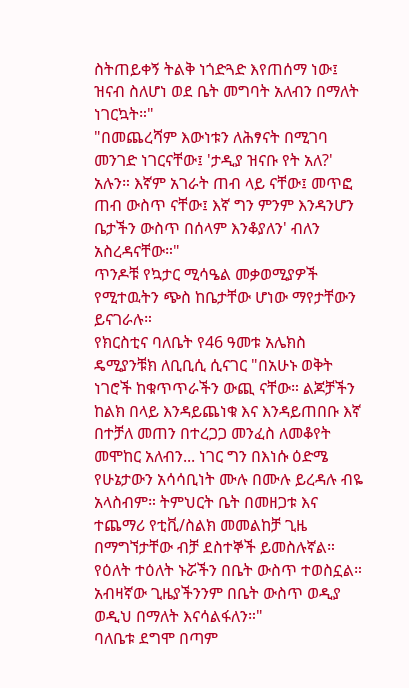ስትጠይቀኝ ትልቅ ነጎድጓድ እየጠሰማ ነው፤ ዝናብ ስለሆነ ወደ ቤት መግባት አለብን በማለት ነገርኳት።"
"በመጨረሻም እውነቱን ለሕፃናት በሚገባ መንገድ ነገርናቸው፤ 'ታዲያ ዝናቡ የት አለ?' አሉን። እኛም አገራት ጠብ ላይ ናቸው፤ መጥፎ ጠብ ውስጥ ናቸው፤ እኛ ግን ምንም እንዳንሆን ቤታችን ውስጥ በሰላም እንቆያለን' ብለን አስረዳናቸው።"
ጥንዶቹ የኳታር ሚሳዔል መቃወሚያዎች የሚተዉትን ጭስ ከቤታቸው ሆነው ማየታቸውን ይናገራሉ።
የክርስቲና ባለቤት የ46 ዓመቱ አሌክስ ዴሚያንቹክ ለቢቢሲ ሲናገር "በአሁኑ ወቅት ነገሮች ከቁጥጥራችን ውጪ ናቸው። ልጆቻችን ከልክ በላይ እንዳይጨነቁ እና እንዳይጠበቡ እኛ በተቻለ መጠን በተረጋጋ መንፈስ ለመቆየት መሞከር አለብን... ነገር ግን በእነሱ ዕድሜ የሁኔታውን አሳሳቢነት ሙሉ በሙሉ ይረዳሉ ብዬ አላስብም። ትምህርት ቤት በመዘጋቱ እና ተጨማሪ የቲቪ/ስልክ መመልከቻ ጊዜ በማግኘታቸው ብቻ ደስተኞች ይመስሉኛል። የዕለት ተዕለት ኑሯችን በቤት ውስጥ ተወስኗል። አብዛኛው ጊዜያችንንም በቤት ውስጥ ወዲያ ወዲህ በማለት እናሳልፋለን።"
ባለቤቱ ደግሞ በጣም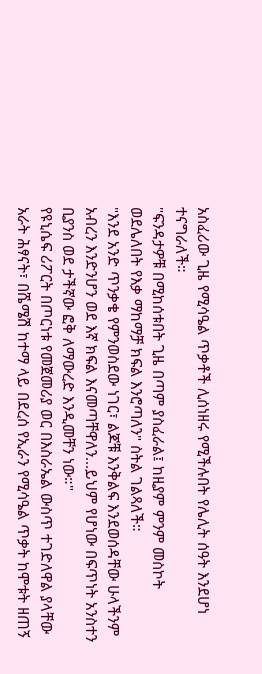አስፈሪው ጊዜ የሚሳዔል ጥቃቶች ሊሰነዘሩ የሚችሉበት የሌሊት ሰዓት እንደሆነ ተናግራለች።
"ፍንዳታዎቹ በሚከሰቱበት ጊዜ በጣም ያስፈራል፤ ከዚያም ምንም መስኮት ወደሌለበት የእቃ ማከማቻ ክፍል እንሮጣለን" ስትል ገልጻለች።
"እንደ አንድ ጥንቃቄ የምንወስደው ነገር፣ ልጆቹ እንቅልፍ እንደወሰዳቸው ሁላችንም አብረን እንድንሆን ወደ እኛ ክፍል እናመጣቸዋለን...ይህም የሆነው በፍጥነት አንስተን ቢያንስ ወደ ታችኛው ፎቅ ለማውረድ እንዲመቸን ነው።"
የዩኒሴፍ ሪፖርት በጦርነቱ የመጀመሪያ ወር በእስራኤል ውስጥ ተገድለዋል ያላቸው አራት ሕፃናት፣ በሼሜሽ ከተማ ላይ በደረሰ የኢራን የሚሳዔል ጥቃት ከሞቱት ዘጠኝ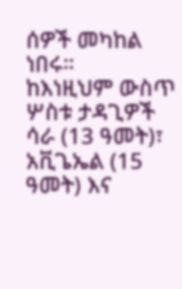ሰዎች መካከል ነበሩ።
ከእነዚህም ውስጥ ሦስቱ ታዳጊዎች ሳራ (13 ዓመት)፣ አቪጌኤል (15 ዓመት) እና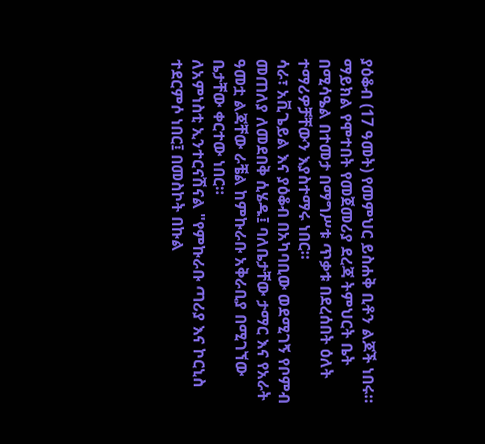ያዕቆብ (17 ዓመት) የመምህር ይስሐቅ ቢቶን ልጆች ነበሩ።
ማይክል የሞተበት የመጀመሪያ ደረጃ ትምህርት ቤት በሚሳዔል በተመታ በማግሥቱ ጥቃቱ በደረሰበት ዕለት ተማሪዎቻቸውን እያስተማሩ ነበር።
ሳራ፣ አቪጌይል እና ያዕቆብ በአካባቢው ወደሚገኝ የቦምብ መጠለያ ለመደበቅ ሲሄዱ፤ ባለቤታቸው ታማር እና የአራት ዓመቷ ልጃቸው ራቼል ከምኩራቡ አቅራቢያ በሚገኘው ቤታቸው ቀርተው ነበር።
ለአምነስቲ ኢንተርናሽናል "የምኩራቡ ጣሪያ እና ኮርኒስ ተደርምሶ ነበር፤ በመስኮት በኩል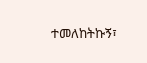ተመለከትኩኝ፣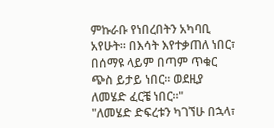ምኩራቡ የነበረበትን አካባቢ አየሁት። በእሳት እየተቃጠለ ነበር፣ በሰማዩ ላይም በጣም ጥቁር ጭስ ይታይ ነበር። ወደዚያ ለመሄድ ፈርቼ ነበር።"
"ለመሄድ ድፍረቱን ካገኘሁ በኋላ፣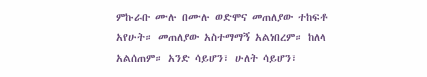ምኩራቡ ሙሉ በሙሉ ወድሞና መጠለያው ተከፍቶ አየሁት። መጠለያው አስተማማኝ አልነበረም። ከለላ አልሰጠም። አንድ ሳይሆን፣ ሁለት ሳይሆን፣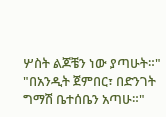ሦስት ልጆቼን ነው ያጣሁት።"
"በአንዲት ጀምበር፣ በድንገት ግማሽ ቤተሰቤን አጣሁ።"